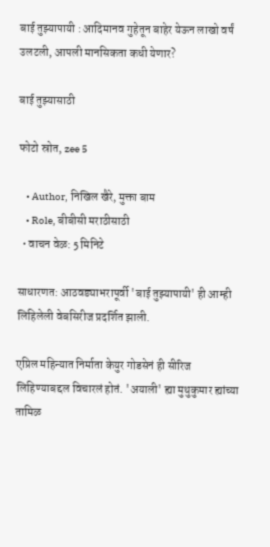बाई तुझ्यापायी : आदिमानव गुहेतून बाहेर येऊन लाखो वर्षं उलटली, आपली मानसिकता कधी येणार?

बाई तुझ्यासाठी

फोटो स्रोत, zee 5

    • Author, निखिल खैरे, मुक्ता बाम
    • Role, बीबीसी मराठीसाठी
  • वाचन वेळ: 5 मिनिटे

साधारणत: आठवड्याभरापूर्वी 'बाई तुझ्यापायी' ही आम्ही लिहिलेली वेबसिरीज प्रदर्शित झाली.

एप्रिल महिन्यात निर्माता केयुर गोडसेनं ही सीरिज लिहिण्याबद्दल विचारलं होतं. 'अयाली' ह्या मुथुकुमार ह्यांच्या तामिळ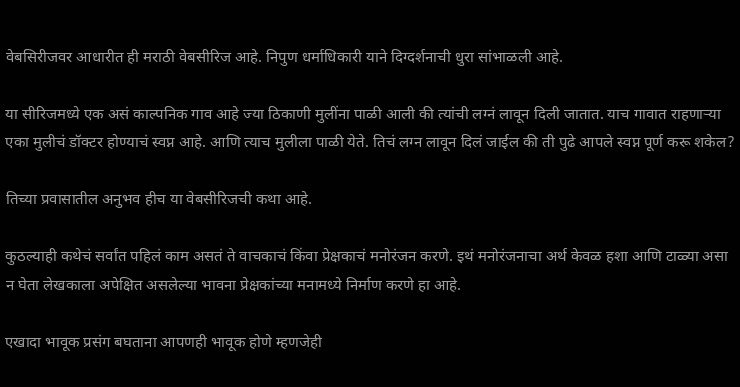वेबसिरीजवर आधारीत ही मराठी वेबसीरिज आहे. निपुण धर्माधिकारी याने दिग्दर्शनाची धुरा सांभाळली आहे.

या सीरिजमध्ये एक असं काल्पनिक गाव आहे ज्या ठिकाणी मुलींना पाळी आली की त्यांची लग्नं लावून दिली जातात. याच गावात राहणाऱ्या एका मुलीचं डॉक्टर होण्याचं स्वप्न आहे. आणि त्याच मुलीला पाळी येते. तिचं लग्न लावून दिलं जाईल की ती पुढे आपले स्वप्न पूर्ण करू शकेल?

तिच्या प्रवासातील अनुभव हीच या वेबसीरिजची कथा आहे.

कुठल्याही कथेचं सर्वांत पहिलं काम असतं ते वाचकाचं किंवा प्रेक्षकाचं मनोरंजन करणे. इथं मनोरंजनाचा अर्थ केवळ हशा आणि टाळ्या असा न घेता लेखकाला अपेक्षित असलेल्या भावना प्रेक्षकांच्या मनामध्ये निर्माण करणे हा आहे.

एखादा भावूक प्रसंग बघताना आपणही भावूक होणे म्हणजेही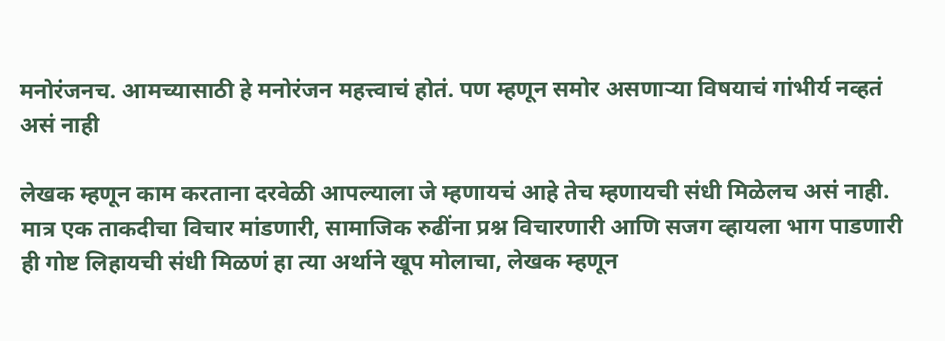मनोरंजनच. आमच्यासाठी हे मनोरंजन महत्त्वाचं होतं. पण म्हणून समोर असणाऱ्या विषयाचं गांभीर्य नव्हतं असं नाही

लेखक म्हणून काम करताना दरवेळी आपल्याला जे म्हणायचं आहे तेच म्हणायची संधी मिळेलच असं नाही. मात्र एक ताकदीचा विचार मांडणारी, सामाजिक रुढींना प्रश्न विचारणारी आणि सजग व्हायला भाग पाडणारी ही गोष्ट लिहायची संधी मिळणं हा त्या अर्थाने खूप मोलाचा, लेखक म्हणून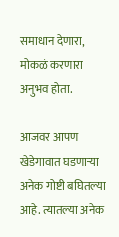समाधान देणारा, मोकळं करणारा अनुभव होता.

आजवर आपण खेडेगावात घडणाऱ्या अनेक गोष्टी बघितल्या आहे. त्यातल्या अनेक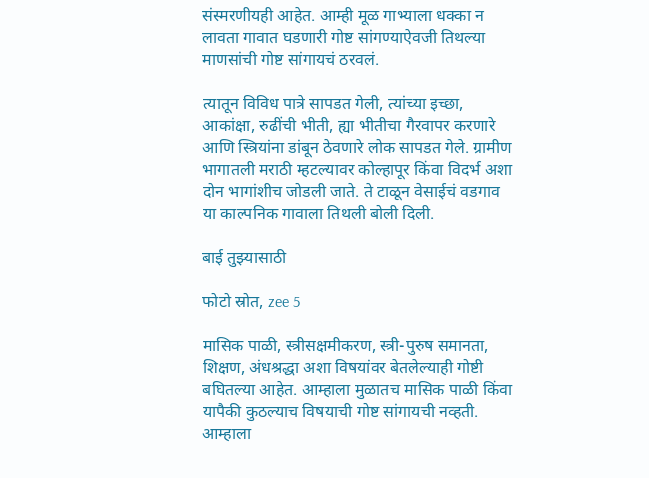संस्मरणीयही आहेत. आम्ही मूळ गाभ्याला धक्का न लावता गावात घडणारी गोष्ट सांगण्याऐवजी तिथल्या माणसांची गोष्ट सांगायचं ठरवलं.

त्यातून विविध पात्रे सापडत गेली, त्यांच्या इच्छा, आकांक्षा, रुढींची भीती, ह्या भीतीचा गैरवापर करणारे आणि स्त्रियांना डांबून ठेवणारे लोक सापडत गेले. ग्रामीण भागातली मराठी म्हटल्यावर कोल्हापूर किंवा विदर्भ अशा दोन भागांशीच जोडली जाते. ते टाळून वेसाईचं वडगाव या काल्पनिक गावाला तिथली बोली दिली.

बाई तुझ्यासाठी

फोटो स्रोत, zee 5

मासिक पाळी, स्त्रीसक्षमीकरण, स्त्री-पुरुष समानता, शिक्षण, अंधश्रद्धा अशा विषयांवर बेतलेल्याही गोष्टी बघितल्या आहेत. आम्हाला मुळातच मासिक पाळी किंवा यापैकी कुठल्याच विषयाची गोष्ट सांगायची नव्हती. आम्हाला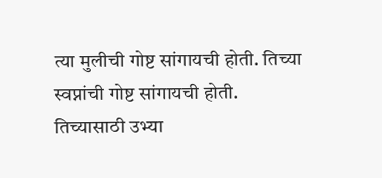त्या मुलीची गोष्ट सांगायची होती. तिच्या स्वप्नांची गोष्ट सांगायची होती. तिच्यासाठी उभ्या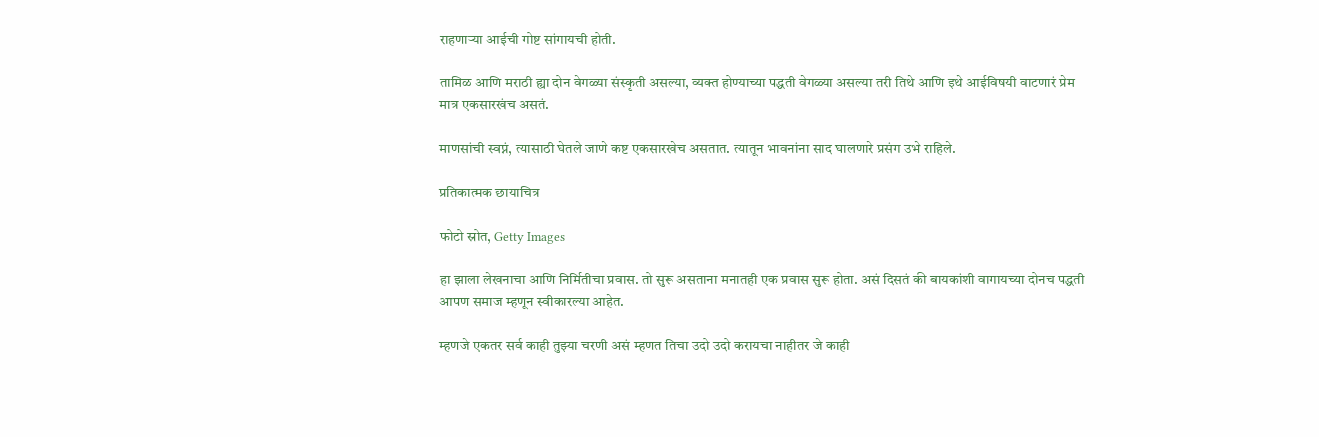राहणाऱ्या आईची गोष्ट सांगायची होती.

तामिळ आणि मराठी ह्या दोन वेगळ्या संस्कृती असल्या, व्यक्त होण्याच्या पद्धती वेगळ्या असल्या तरी तिथे आणि इथे आईविषयी वाटणारं प्रेम मात्र एकसारखंच असतं.

माणसांची स्वप्नं, त्यासाठी घेतले जाणे कष्ट एकसारखेच असतात. त्यातून भावनांना साद घालणारे प्रसंग उभे राहिले.

प्रतिकात्मक छायाचित्र

फोटो स्रोत, Getty Images

हा झाला लेखनाचा आणि निर्मितीचा प्रवास. तो सुरू असताना मनातही एक प्रवास सुरू होता. असं दिसतं की बायकांशी वागायच्या दोनच पद्धती आपण समाज म्हणून स्वीकारल्या आहेत.

म्हणजे एकतर सर्व काही तुझ्या चरणी असं म्हणत तिचा उदो उदो करायचा नाहीतर जे काही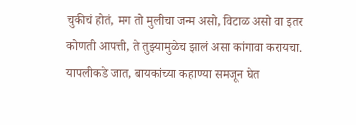चुकीचं होतं, मग तो मुलीचा जन्म असो, विटाळ असो वा इतर कोणती आपत्ती, ते तुझ्यामुळेच झालं असा कांगावा करायचा. यापलीकडे जात, बायकांच्या कहाण्या समजून घेत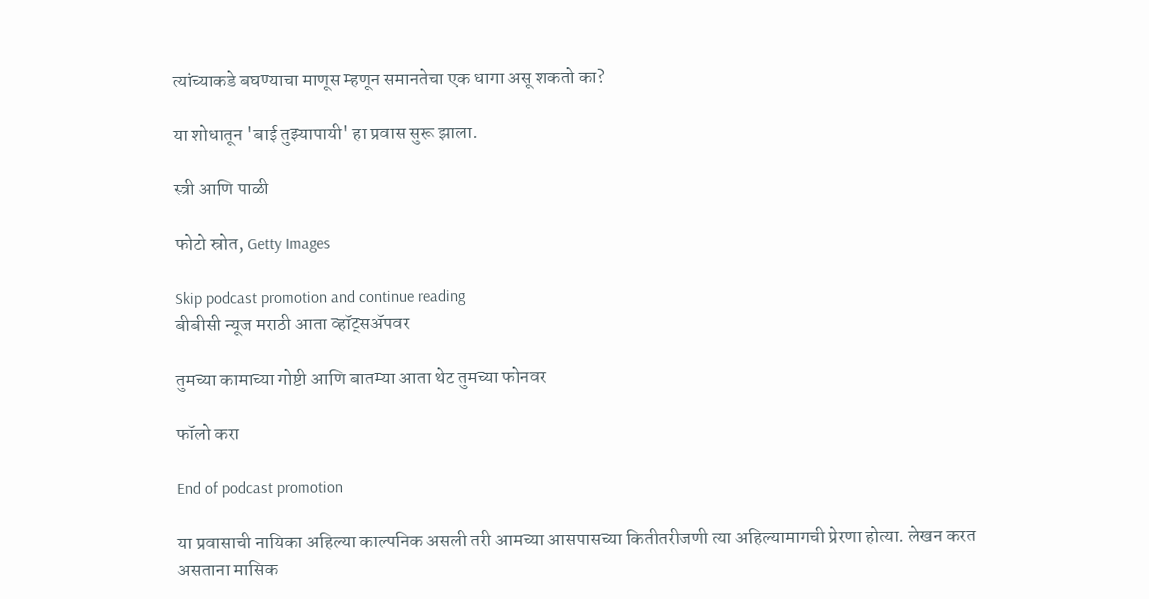त्यांच्याकडे बघण्याचा माणूस म्हणून समानतेचा एक धागा असू शकतो का?

या शोधातून 'बाई तुझ्यापायी' हा प्रवास सुरू झाला.

स्त्री आणि पाळी

फोटो स्रोत, Getty Images

Skip podcast promotion and continue reading
बीबीसी न्यूज मराठी आता व्हॉट्सॲपवर

तुमच्या कामाच्या गोष्टी आणि बातम्या आता थेट तुमच्या फोनवर

फॉलो करा

End of podcast promotion

या प्रवासाची नायिका अहिल्या काल्पनिक असली तरी आमच्या आसपासच्या कितीतरीजणी त्या अहिल्यामागची प्रेरणा होत्या. लेखन करत असताना मासिक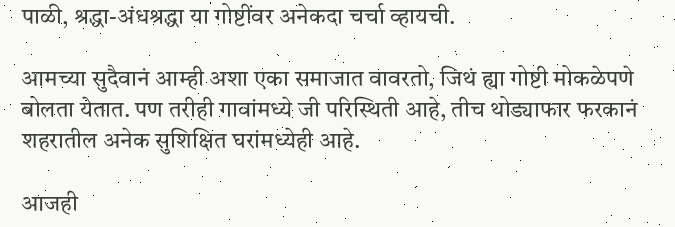पाळी, श्रद्धा-अंधश्रद्धा या गोष्टींवर अनेकदा चर्चा व्हायची.

आमच्या सुदैवानं आम्ही अशा एका समाजात वावरतो, जिथं ह्या गोष्टी मोकळेपणे बोलता येतात. पण तरीही गावांमध्ये जी परिस्थिती आहे, तीच थोड्याफार फरकानं शहरातील अनेक सुशिक्षित घरांमध्येही आहे.

आजही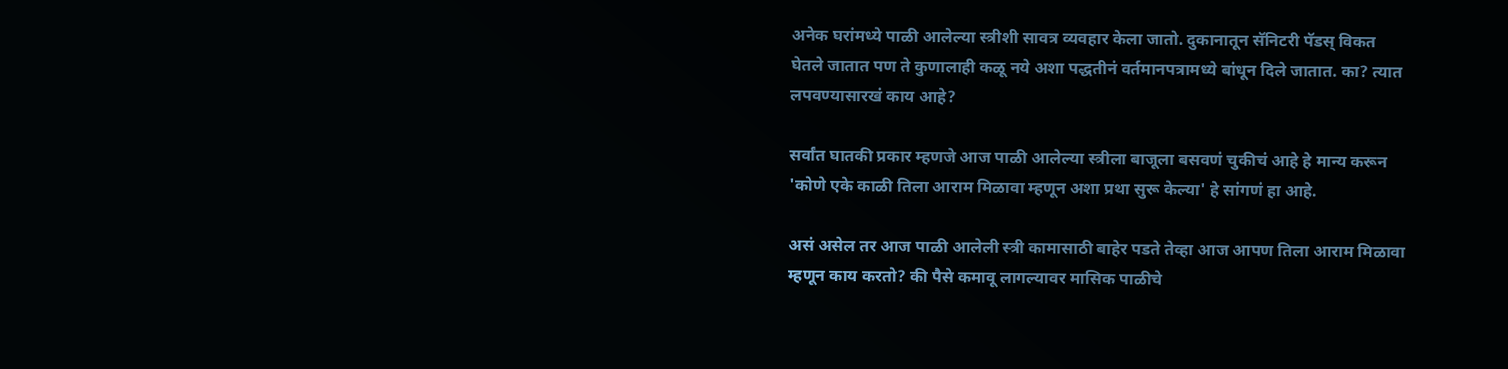अनेक घरांमध्ये पाळी आलेल्या स्त्रीशी सावत्र व्यवहार केला जातो. दुकानातून सॅनिटरी पॅडस्‌ विकत घेतले जातात पण ते कुणालाही कळू नये अशा पद्धतीनं वर्तमानपत्रामध्ये बांधून दिले जातात. का? त्यात लपवण्यासारखं काय आहे?

सर्वांत घातकी प्रकार म्हणजे आज पाळी आलेल्या स्त्रीला बाजूला बसवणं चुकीचं आहे हे मान्य करून 'कोणे एके काळी तिला आराम मिळावा म्हणून अशा प्रथा सुरू केल्या' हे सांगणं हा आहे.

असं असेल तर आज पाळी आलेली स्त्री कामासाठी बाहेर पडते तेव्हा आज आपण तिला आराम मिळावा म्हणून काय करतो? की पैसे कमावू लागल्यावर मासिक पाळीचे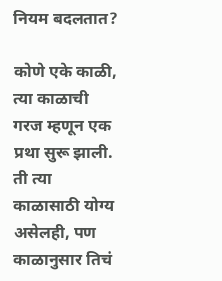नियम बदलतात?

कोणे एके काळी, त्या काळाची गरज म्हणून एक प्रथा सुरू झाली. ती त्या काळासाठी योग्य असेलही, पण काळानुसार तिचं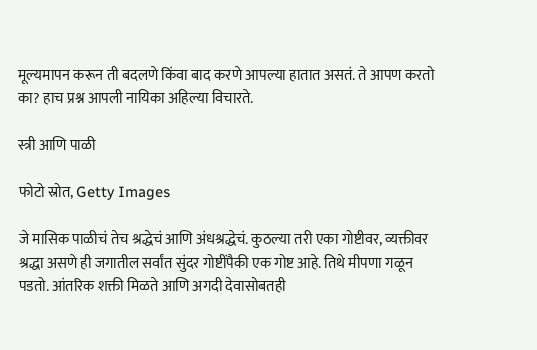मूल्यमापन करून ती बदलणे किंवा बाद करणे आपल्या हातात असतं. ते आपण करतो का? हाच प्रश्न आपली नायिका अहिल्या विचारते.

स्त्री आणि पाळी

फोटो स्रोत, Getty Images

जे मासिक पाळीचं तेच श्रद्धेचं आणि अंधश्रद्धेचं. कुठल्या तरी एका गोष्टीवर, व्यक्तीवर श्रद्धा असणे ही जगातील सर्वांत सुंदर गोष्टींपैकी एक गोष्ट आहे. तिथे मीपणा गळून पडतो. आंतरिक शक्ती मिळते आणि अगदी देवासोबतही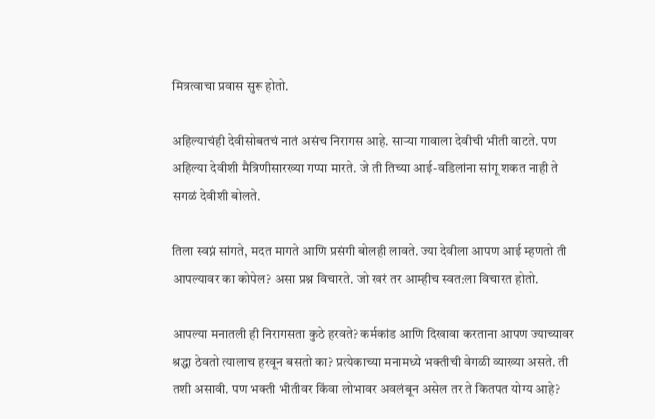मित्रत्वाचा प्रवास सुरू होतो.

अहिल्याचंही देवीसोबतचं नातं असंच निरागस आहे. साऱ्या गावाला देवीची भीती वाटते. पण अहिल्या देवीशी मैत्रिणीसारख्या गप्पा मारते. जे ती तिच्या आई-वडिलांना सांगू शकत नाही ते सगळं देवीशी बोलते.

तिला स्वप्नं सांगते, मदत मागते आणि प्रसंगी बोलही लावते. ज्या देवीला आपण आई म्हणतो ती आपल्यावर का कोपेल? असा प्रश्न विचारते. जो खरं तर आम्हीच स्वत:ला विचारत होतो.

आपल्या मनातली ही निरागसता कुठे हरवते? कर्मकांड आणि दिखावा करताना आपण ज्याच्यावर श्रद्धा ठेवतो त्यालाच हरवून बसतो का? प्रत्येकाच्या मनामध्ये भक्तीची वेगळी व्याख्या असते. ती तशी असावी. पण भक्ती भीतीवर किंवा लोभावर अवलंबून असेल तर ते कितपत योग्य आहे?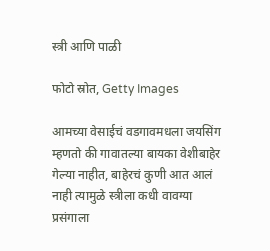स्त्री आणि पाळी

फोटो स्रोत, Getty Images

आमच्या वेसाईचं वडगावमधला जयसिंग म्हणतो की गावातल्या बायका वेशीबाहेर गेल्या नाहीत, बाहेरचं कुणी आत आलं नाही त्यामुळे स्त्रीला कधी वावग्या प्रसंगाला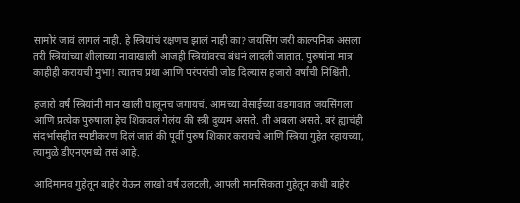सामोरं जावं लागलं नाही. हे स्त्रियांचं रक्षणच झालं नाही का? जयसिंग जरी काल्पनिक असला तरी स्त्रियांच्या शीलाच्या नावाखाली आजही स्त्रियांवरच बंधनं लादली जातात. पुरुषांना मात्र काहीही करायची मुभा! त्यातच प्रथा आणि परंपरांची जोड दिल्यास हजारो वर्षांची निश्चिंती.

हजारो वर्षं स्त्रियांनी मान खाली घालूनच जगायचं. आमच्या वेसाईच्या वडगावात जयसिंगला आणि प्रत्येक पुरुषाला हेच शिकवलं गेलंय की स्त्री दुय्यम असते. ती अबला असते. बरं ह्याचंही संदर्भासहीत स्पष्टीकरण दिलं जातं की पूर्वी पुरुष शिकार करायचे आणि स्त्रिया गुहेत रहायच्या, त्यामुळे डीएनएमध्ये तसं आहे.

आदिमानव गुहेतून बाहेर येऊन लाखो वर्षं उलटली, आपली मानसिकता गुहेतून कधी बाहेर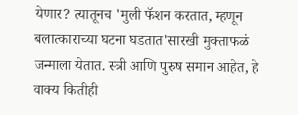येणार? त्यातूनच 'मुली फॅशन करतात, म्हणून बलात्काराच्या घटना घडतात'सारखी मुक्ताफळं जन्माला येतात. स्त्री आणि पुरुष समान आहेत, हे वाक्य कितीही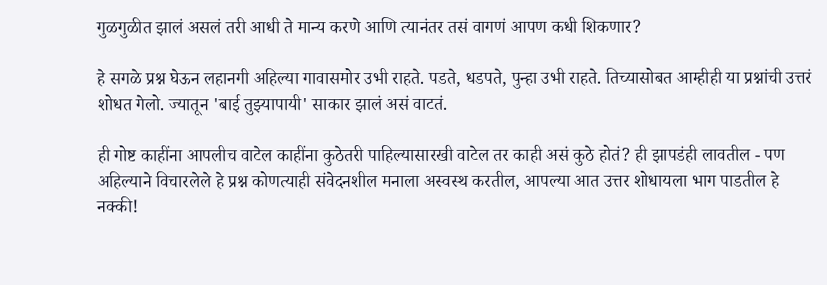गुळगुळीत झालं असलं तरी आधी ते मान्य करणे आणि त्यानंतर तसं वागणं आपण कधी शिकणार?

हे सगळे प्रश्न घेऊन लहानगी अहिल्या गावासमोर उभी राहते. पडते, धडपते, पुन्हा उभी राहते. तिच्यासोबत आम्हीही या प्रश्नांची उत्तरं शोधत गेलो. ज्यातून 'बाई तुझ्यापायी' साकार झालं असं वाटतं.

ही गोष्ट काहींना आपलीच वाटेल काहींना कुठेतरी पाहिल्यासारखी वाटेल तर काही असं कुठे होतं? ही झापडंही लावतील - पण अहिल्याने विचारलेले हे प्रश्न कोणत्याही संवेदनशील मनाला अस्वस्थ करतील, आपल्या आत उत्तर शोधायला भाग पाडतील हे नक्की!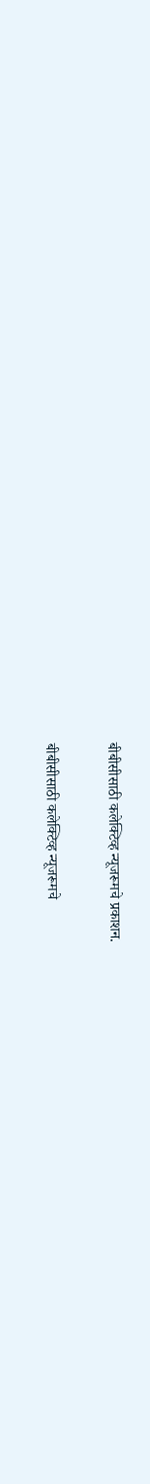बीबीसीसाठी कलेक्टिव्ह न्यूजरूमचे प्रकाशन.

बीबीसीसाठी कलेक्टिव्ह न्यूजरूमचे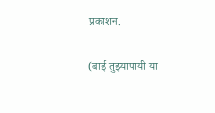प्रकाशन.

(बाई तुझ्यापायी या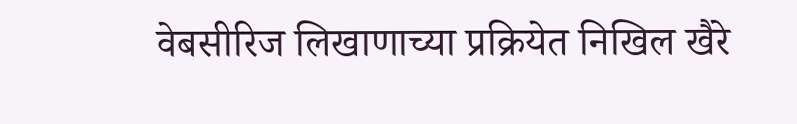वेबसीरिज लिखाणाच्या प्रक्रियेत निखिल खैरे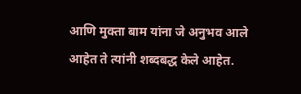आणि मुक्ता बाम यांना जे अनुभव आले आहेत ते त्यांनी शब्दबद्ध केले आहेत.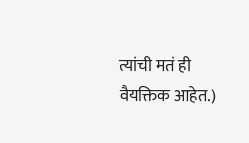त्यांची मतं ही वैयक्तिक आहेत.)